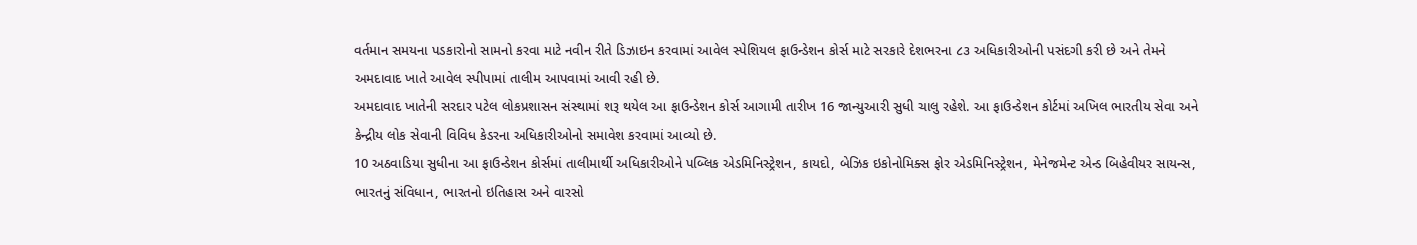વર્તમાન સમયના પડકારોનો સામનો કરવા માટે નવીન રીતે ડિઝાઇન કરવામાં આવેલ સ્પેશિયલ ફાઉન્ડેશન કોર્સ માટે સરકારે દેશભરના ૮૩ અધિકારીઓની પસંદગી કરી છે અને તેમને અમદાવાદ ખાતે આવેલ સ્પીપામાં તાલીમ આપવામાં આવી રહી છે.
અમદાવાદ ખાતેની સરદાર પટેલ લોકપ્રશાસન સંસ્થામાં શરૂ થયેલ આ ફાઉન્ડેશન કોર્સ આગામી તારીખ 16 જાન્યુઆરી સુધી ચાલુ રહેશે. આ ફાઉન્ડેશન કોર્ટમાં અખિલ ભારતીય સેવા અને કેન્દ્રીય લોક સેવાની વિવિધ કેડરના અધિકારીઓનો સમાવેશ કરવામાં આવ્યો છે.
10 અઠવાડિયા સુધીના આ ફાઉન્ડેશન કોર્સમાં તાલીમાર્થી અધિકારીઓને પબ્લિક એડમિનિસ્ટ્રેશન, કાયદો, બેઝિક ઇકોનોમિક્સ ફોર એડમિનિસ્ટ્રેશન, મેનેજમેન્ટ એન્ડ બિહેવીયર સાયન્સ, ભારતનું સંવિધાન, ભારતનો ઇતિહાસ અને વારસો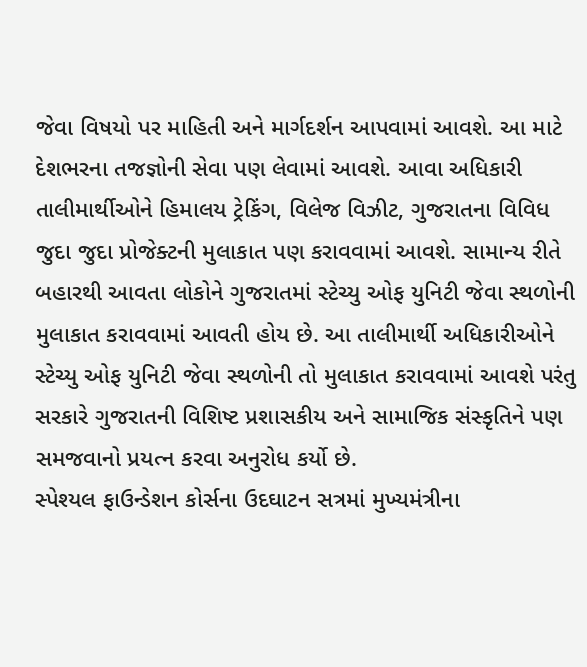જેવા વિષયો પર માહિતી અને માર્ગદર્શન આપવામાં આવશે. આ માટે દેશભરના તજજ્ઞોની સેવા પણ લેવામાં આવશે. આવા અધિકારી તાલીમાર્થીઓને હિમાલય ટ્રેકિંગ, વિલેજ વિઝીટ, ગુજરાતના વિવિધ જુદા જુદા પ્રોજેક્ટની મુલાકાત પણ કરાવવામાં આવશે. સામાન્ય રીતે બહારથી આવતા લોકોને ગુજરાતમાં સ્ટેચ્યુ ઓફ યુનિટી જેવા સ્થળોની મુલાકાત કરાવવામાં આવતી હોય છે. આ તાલીમાર્થી અધિકારીઓને સ્ટેચ્યુ ઓફ યુનિટી જેવા સ્થળોની તો મુલાકાત કરાવવામાં આવશે પરંતુ સરકારે ગુજરાતની વિશિષ્ટ પ્રશાસકીય અને સામાજિક સંસ્કૃતિને પણ સમજવાનો પ્રયત્ન કરવા અનુરોધ કર્યો છે.
સ્પેશ્યલ ફાઉન્ડેશન કોર્સના ઉદઘાટન સત્રમાં મુખ્યમંત્રીના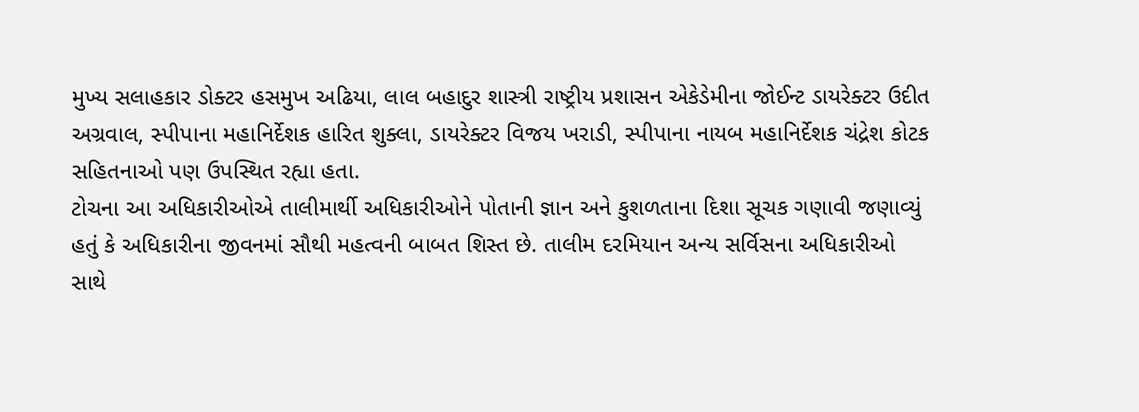મુખ્ય સલાહકાર ડોક્ટર હસમુખ અઢિયા, લાલ બહાદુર શાસ્ત્રી રાષ્ટ્રીય પ્રશાસન એકેડેમીના જોઈન્ટ ડાયરેક્ટર ઉદીત અગ્રવાલ, સ્પીપાના મહાનિર્દેશક હારિત શુક્લા, ડાયરેક્ટર વિજય ખરાડી, સ્પીપાના નાયબ મહાનિર્દેશક ચંદ્રેશ કોટક સહિતનાઓ પણ ઉપસ્થિત રહ્યા હતા.
ટોચના આ અધિકારીઓએ તાલીમાર્થી અધિકારીઓને પોતાની જ્ઞાન અને કુશળતાના દિશા સૂચક ગણાવી જણાવ્યું હતું કે અધિકારીના જીવનમાં સૌથી મહત્વની બાબત શિસ્ત છે. તાલીમ દરમિયાન અન્ય સર્વિસના અધિકારીઓ સાથે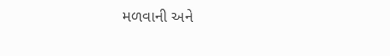મળવાની અને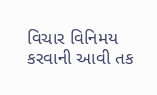વિચાર વિનિમય કરવાની આવી તક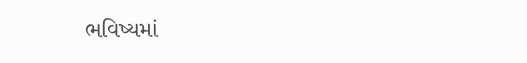ભવિષ્યમાં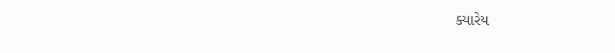ક્યારેય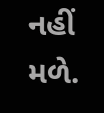નહીં મળે.